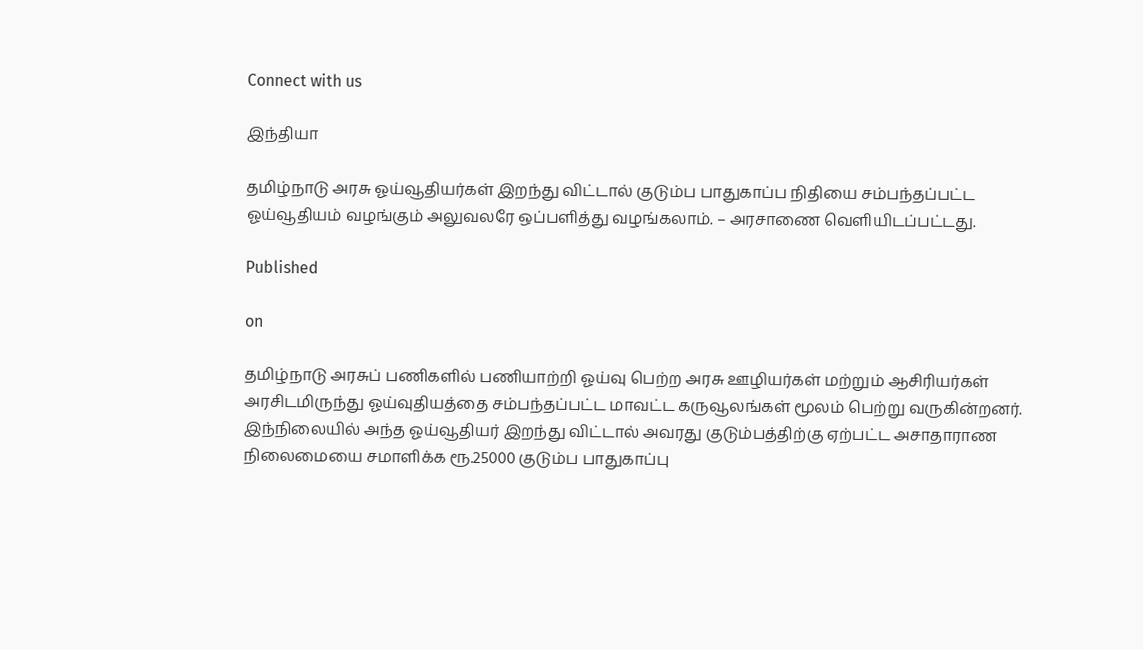Connect with us

இந்தியா

தமிழ்நாடு அரசு ஓய்வூதியர்கள் இறந்து விட்டால் குடும்ப பாதுகாப்ப நிதியை சம்பந்தப்பட்ட ஓய்வூதியம் வழங்கும் அலுவலரே ஒப்பளித்து வழங்கலாம். – அரசாணை வெளியிடப்பட்டது.

Published

on

தமிழ்நாடு அரசுப் பணிகளில் பணியாற்றி ஓய்வு பெற்ற அரசு ஊழியர்கள் மற்றும் ஆசிரியர்கள் அரசிடமிருந்து ஓய்வுதியத்தை சம்பந்தப்பட்ட மாவட்ட கருவூலங்கள் மூலம் பெற்று வருகின்றனர். இந்நிலையில் அந்த ஓய்வூதியர் இறந்து விட்டால் அவரது குடும்பத்திற்கு ஏற்பட்ட அசாதாராண நிலைமையை சமாளிக்க ரூ.25000 குடும்ப பாதுகாப்பு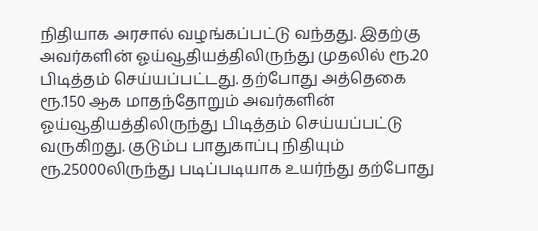நிதியாக அரசால் வழங்கப்பட்டு வந்தது. இதற்கு அவர்களின் ஓய்வூதியத்திலிருந்து முதலில் ரூ.20 பிடித்தம் செய்யப்பட்டது. தற்போது அத்தெகை ரூ.150 ஆக மாதந்தோறும் அவர்களின் ஓய்வூதியத்திலிருந்து பிடித்தம் செய்யப்பட்டு வருகிறது. குடும்ப பாதுகாப்பு நிதியும் ரூ.25000லிருந்து படிப்படியாக உயர்ந்து தற்போது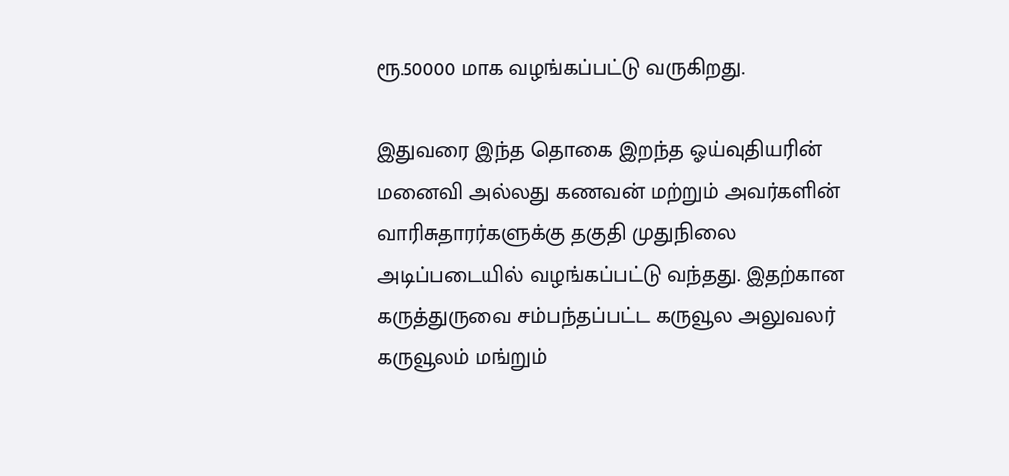ரூ.50000 மாக வழங்கப்பட்டு வருகிறது.

இதுவரை இந்த தொகை இறந்த ஓய்வுதியரின் மனைவி அல்லது கணவன் மற்றும் அவர்களின் வாரிசுதாரர்களுக்கு தகுதி முதுநிலை அடிப்படையில் வழங்கப்பட்டு வந்தது. இதற்கான கருத்துருவை சம்பந்தப்பட்ட கருவூல அலுவலர் கருவூலம் மங்றும்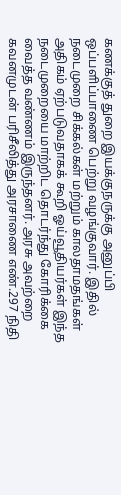கணக்குத் துறை இயக்குநருக்கு அனுப்பி ஒப்பளிப்பாணை பெற்று வழங்குவார். இதில் நடைமுறை சிக்கல்கள் மற்றும் காலதாமதங்கள் அதிகம் ஏற்படுவதாகக் கூறி ஓய்வூதியர்கள் இந்த நடைமுறையை மாற்றிட தொடர்ந்து கோரிக்கை வைத்த வண்ணம் இருந்தனர். அரசு அவற்றை கவனமுடன் பரிசீலித்து அரசாணை எண்.297 நிதி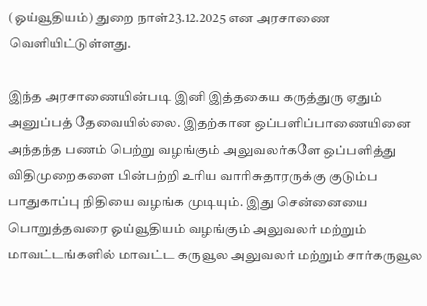(ஓய்வூதியம்) துறை நாள்23.12.2025 என அரசாணை வெளியிட்டுள்ளது.

இந்த அரசாணையின்படி இனி இத்தகைய கருத்துரு ஏதும் அனுப்பத் தேவையில்லை. இதற்கான ஒப்பளிப்பாணையினை அந்தந்த பணம் பெற்று வழங்கும் அலுவலர்களே ஒப்பளித்து விதிமுறைகளை பின்பற்றி உரிய வாரிசுதாரருக்கு குடும்ப பாதுகாப்பு நிதியை வழங்க முடியும். இது சென்னையை பொறுத்தவரை ஓய்வூதியம் வழங்கும் அலுவலர் மற்றும் மாவட்டங்களில் மாவட்ட கருவூல அலுவலர் மற்றும் சார்கருவூல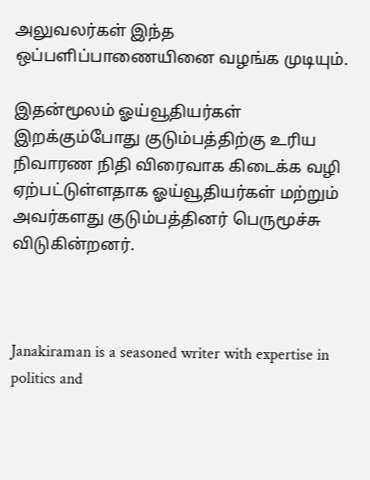அலுவலர்கள் இந்த ஒப்பளிப்பாணையினை வழங்க முடியும்.

இதன்மூலம் ஓய்வூதியர்கள் இறக்கும்போது குடும்பத்திற்கு உரிய நிவாரண நிதி விரைவாக கிடைக்க வழி ஏற்பட்டுள்ளதாக ஓய்வூதியர்கள் மற்றும் அவர்களது குடும்பத்தினர் பெருமூச்சு விடுகின்றனர்.



Janakiraman is a seasoned writer with expertise in politics and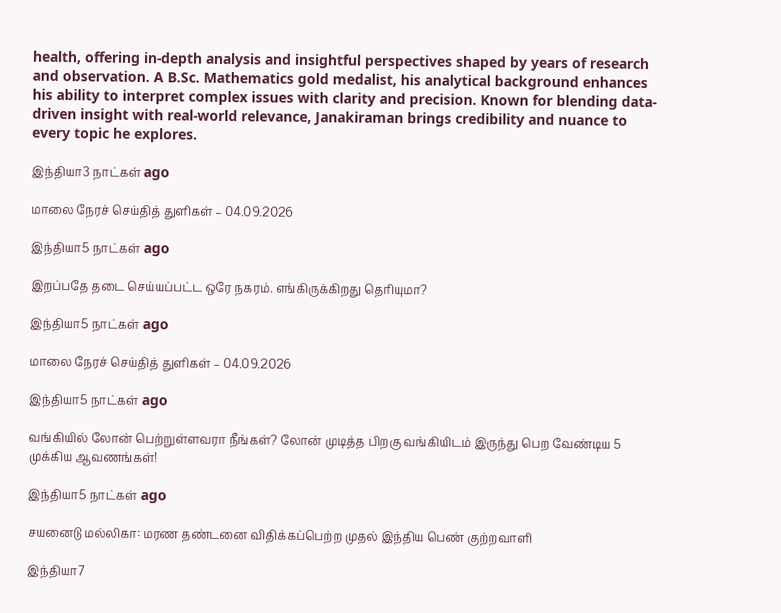health, offering in-depth analysis and insightful perspectives shaped by years of research and observation. A B.Sc. Mathematics gold medalist, his analytical background enhances his ability to interpret complex issues with clarity and precision. Known for blending data-driven insight with real-world relevance, Janakiraman brings credibility and nuance to every topic he explores.

இந்தியா3 நாட்கள் ago

மாலை நேரச் செய்தித் துளிகள் – 04.09.2026

இந்தியா5 நாட்கள் ago

இறப்பதே தடை செய்யப்பட்ட ஒரே நகரம். எங்கிருக்கிறது தெரியுமா?

இந்தியா5 நாட்கள் ago

மாலை நேரச் செய்தித் துளிகள் – 04.09.2026

இந்தியா5 நாட்கள் ago

வங்கியில் லோன் பெற்றுள்ளவரா நீங்கள்? லோன் முடித்த பிறகு வங்கியிடம் இருந்து பெற வேண்டிய 5 முக்கிய ஆவணங்கள்!

இந்தியா5 நாட்கள் ago

சயனைடு மல்லிகா: மரண தண்டனை விதிக்கப்பெற்ற முதல் இந்திய பெண் குற்றவாளி

இந்தியா7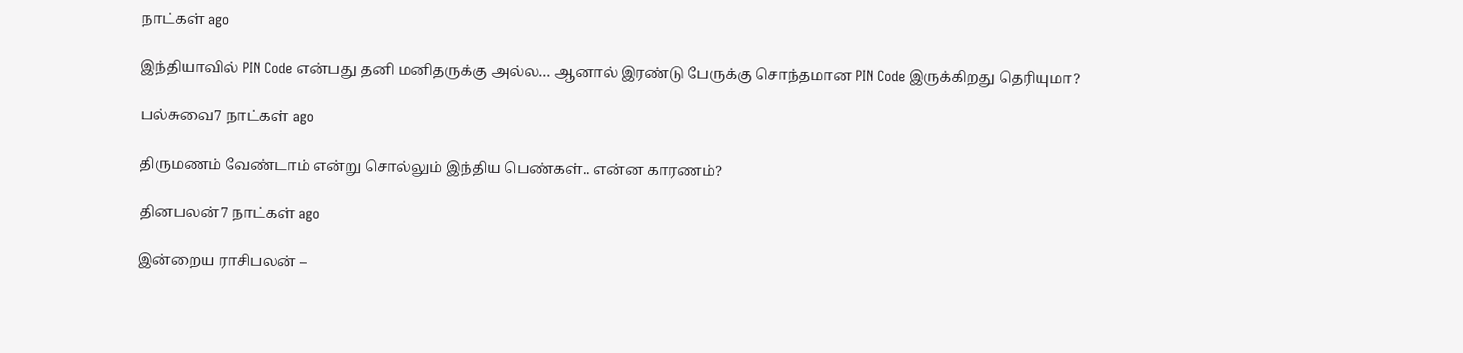நாட்கள் ago

இந்தியாவில் PIN Code என்பது தனி மனிதருக்கு அல்ல… ஆனால் இரண்டு பேருக்கு சொந்தமான PIN Code இருக்கிறது தெரியுமா?

பல்சுவை7 நாட்கள் ago

திருமணம் வேண்டாம் என்று சொல்லும் இந்திய பெண்கள்.. என்ன காரணம்?

தினபலன்7 நாட்கள் ago

இன்றைய ராசிபலன் –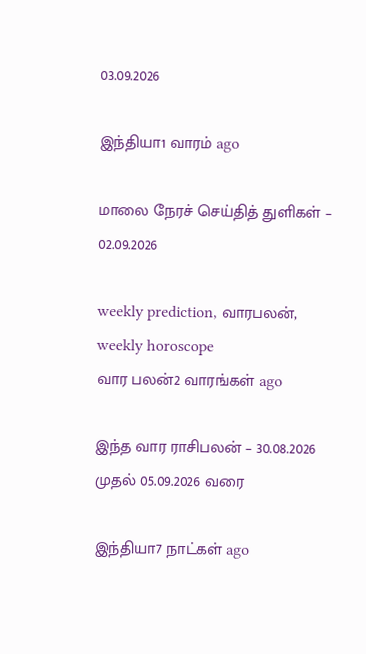03.09.2026

இந்தியா1 வாரம் ago

மாலை நேரச் செய்தித் துளிகள் – 02.09.2026

weekly prediction, வாரபலன், weekly horoscope
வார பலன்2 வாரங்கள் ago

இந்த வார ராசிபலன் – 30.08.2026 முதல் 05.09.2026 வரை

இந்தியா7 நாட்கள் ago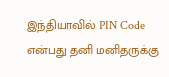இந்தியாவில் PIN Code என்பது தனி மனிதருக்கு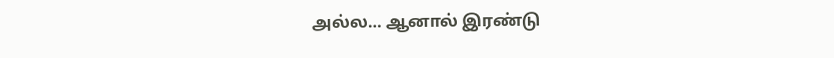அல்ல… ஆனால் இரண்டு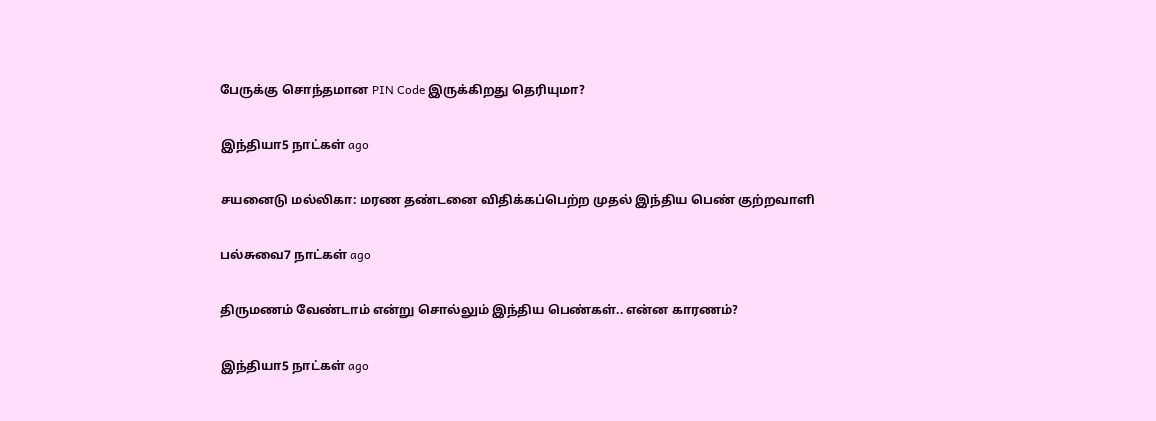பேருக்கு சொந்தமான PIN Code இருக்கிறது தெரியுமா?

இந்தியா5 நாட்கள் ago

சயனைடு மல்லிகா: மரண தண்டனை விதிக்கப்பெற்ற முதல் இந்திய பெண் குற்றவாளி

பல்சுவை7 நாட்கள் ago

திருமணம் வேண்டாம் என்று சொல்லும் இந்திய பெண்கள்.. என்ன காரணம்?

இந்தியா5 நாட்கள் ago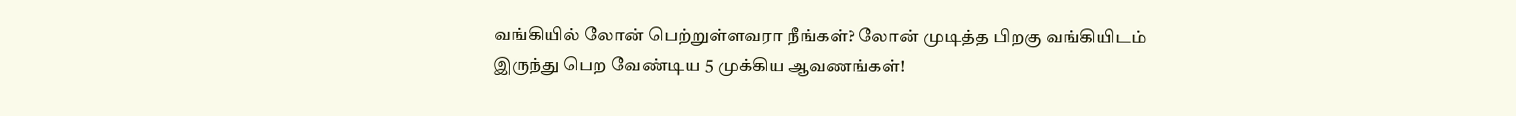வங்கியில் லோன் பெற்றுள்ளவரா நீங்கள்? லோன் முடித்த பிறகு வங்கியிடம் இருந்து பெற வேண்டிய 5 முக்கிய ஆவணங்கள்!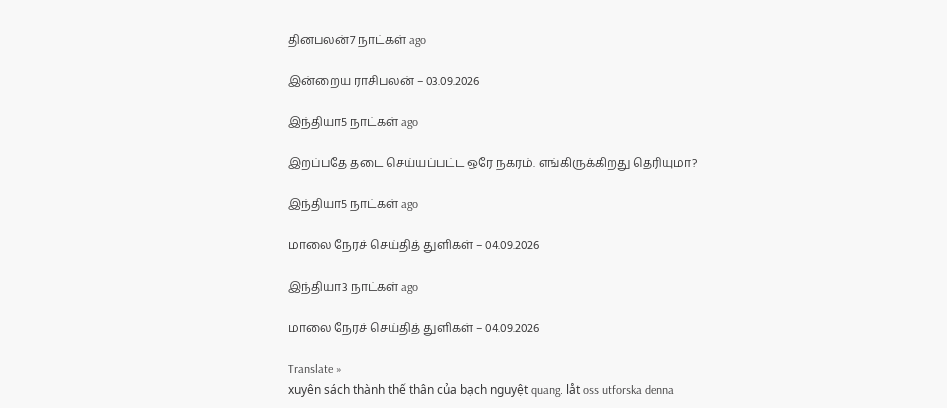தினபலன்7 நாட்கள் ago

இன்றைய ராசிபலன் – 03.09.2026

இந்தியா5 நாட்கள் ago

இறப்பதே தடை செய்யப்பட்ட ஒரே நகரம். எங்கிருக்கிறது தெரியுமா?

இந்தியா5 நாட்கள் ago

மாலை நேரச் செய்தித் துளிகள் – 04.09.2026

இந்தியா3 நாட்கள் ago

மாலை நேரச் செய்தித் துளிகள் – 04.09.2026

Translate »
xuyên sách thành thế thân của bạch nguyệt quang. låt oss utforska denna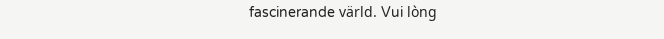fascinerande värld. Vui lòng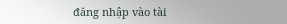đăng nhập vào tài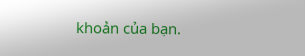khoản của bạn.